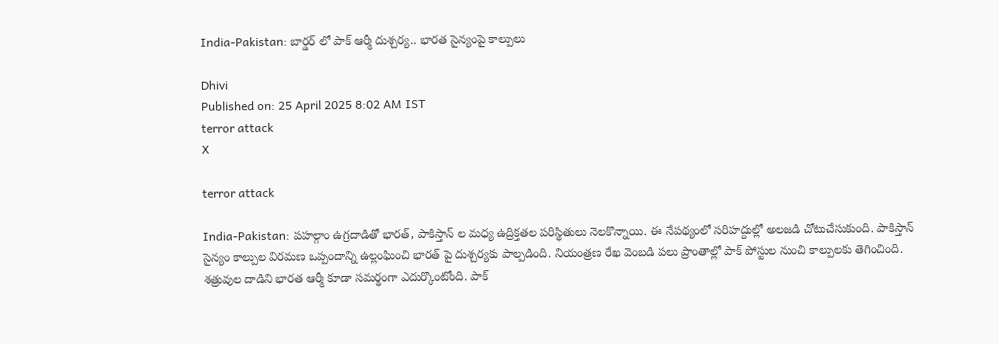India-Pakistan: బార్డర్ లో పాక్ ఆర్మీ దుశ్చర్య.. భారత సైన్యంపై కాల్పులు

Dhivi
Published on: 25 April 2025 8:02 AM IST
terror attack
X

terror attack

India-Pakistan: పహల్గాం ఉగ్రదాడితో భారత్, పాకిస్తాన్ ల మధ్య ఉద్రిక్తతల పరిస్థితులు నెలకొన్నాయి. ఈ నేపథ్యంలో సరిహద్దుల్లో అలజడి చోటుచేసుకుంది. పాకిస్తాన్ సైన్యం కాల్పుల విరమణ ఒప్పందాన్ని ఉల్లంఘించి భారత్ పై దుశ్చర్యకు పాల్పడింది. నియంత్రణ రేఖ వెంబడి పలు ప్రాంతాల్లో పాక్ పోస్టుల నుంచి కాల్పులకు తెగించింది. శత్రువుల దాడిని భారత ఆర్మీ కూడా సమర్థంగా ఎదుర్కొంటోంది. పాక్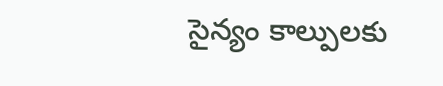సైన్యం కాల్పులకు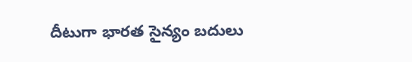దీటుగా భారత సైన్యం బదులు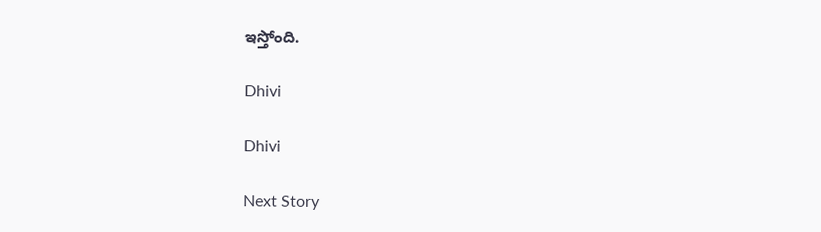ఇస్తోంది.

Dhivi

Dhivi

Next Story